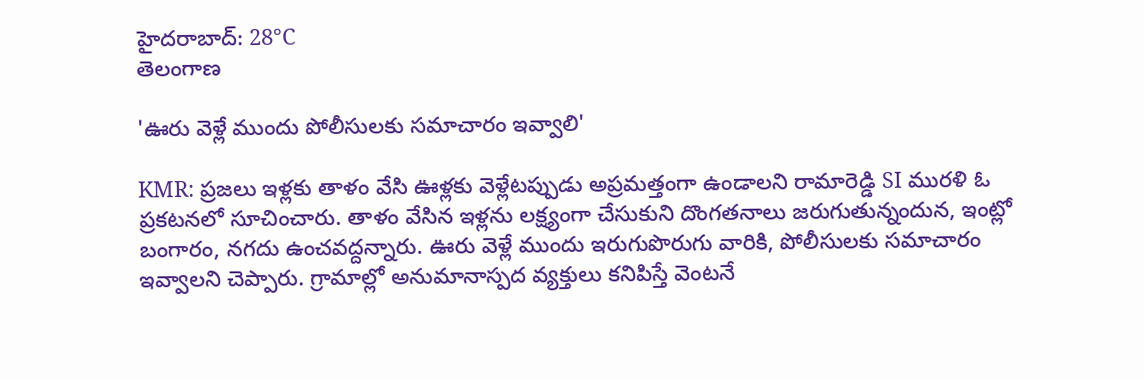హైదరాబాద్: 28°C
తెలంగాణ

'ఊరు వెళ్లే ముందు పోలీసులకు సమాచారం ఇవ్వాలి'

KMR: ప్రజలు ఇళ్లకు తాళం వేసి ఊళ్లకు వెళ్లేటప్పుడు అప్రమత్తంగా ఉండాలని రామారెడ్డి SI మురళి ఓ ప్రకటనలో సూచించారు. తాళం వేసిన ఇళ్లను లక్ష్యంగా చేసుకుని దొంగతనాలు జరుగుతున్నందున, ఇంట్లో బంగారం, నగదు ఉంచవద్దన్నారు. ఊరు వెళ్లే ముందు ఇరుగుపొరుగు వారికి, పోలీసులకు సమాచారం ఇవ్వాలని చెప్పారు. గ్రామాల్లో అనుమానాస్పద వ్యక్తులు కనిపిస్తే వెంటనే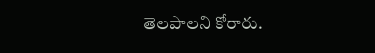తెలపాలని కోరారు.